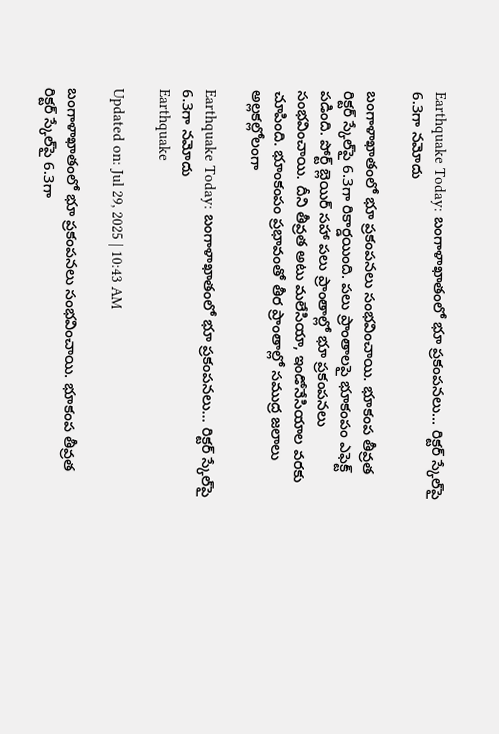Earthquake Today: బంగాళాఖాతంలో భూ ప్రకంపనలు… రిక్టర్ స్కేల‌్‌పై 6.3గా నమోదు

బంగాళాఖాతంలో భూ ప్రకంపనలు సంభవించాయి. భూకంప తీవ్రత రిక్టర్ స్కేల‌్‌పై 6.3గా రికార్డయింది. పలు ప్రాంతాలపై భూకంపం ఎఫెక్ట్‌ పడింది. పోర్ట్ బ్లెయిర్ సహా పలు ప్రాంతాల్లో భూ ప్రకంపనలు సంభవించాయి. దీని తీవ్రత అటు మలేసియా, ఇండోనేసియాల వరకు చూపింది. భూంకంపం ప్రభావంతో తీర ప్రాంతాల్లో సముద్ర జలాలు అల్లకల్లోలంగా

Earthquake Today: బంగాళాఖాతంలో భూ ప్రకంపనలు... రిక్టర్ స్కేల‌్‌పై 6.3గా నమోదు
Earthquake

Updated on: Jul 29, 2025 | 10:43 AM

బంగాళాఖాతంలో భూ ప్రకంపనలు సంభవించాయి. భూకంప తీవ్రత రిక్టర్ స్కేల‌్‌పై 6.3గా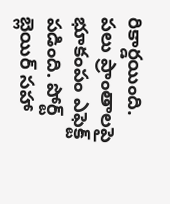రికార్డయింది. పలు ప్రాంతాలపై భూకంపం ఎఫెక్ట్‌ పడింది. పోర్ట్ బ్లెయిర్ సహా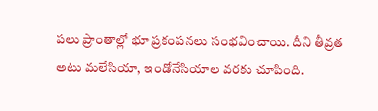పలు ప్రాంతాల్లో భూ ప్రకంపనలు సంభవించాయి. దీని తీవ్రత అటు మలేసియా, ఇండోనేసియాల వరకు చూపింది.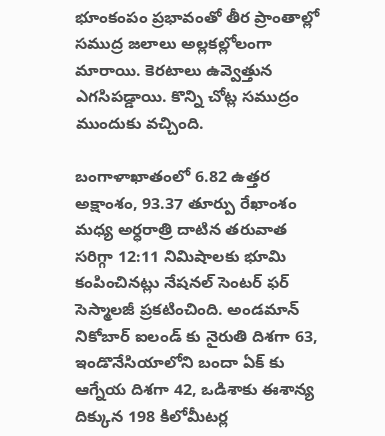భూంకంపం ప్రభావంతో తీర ప్రాంతాల్లో సముద్ర జలాలు అల్లకల్లోలంగా మారాయి. కెరటాలు ఉవ్వెత్తున ఎగసిపడ్డాయి. కొన్ని చోట్ల సముద్రం ముందుకు వచ్చింది.

బంగాళాఖాతంలో 6.82 ఉత్తర అక్షాంశం, 93.37 తూర్పు రేఖాంశం మధ్య అర్ధరాత్రి దాటిన తరువాత సరిగ్గా 12:11 నిమిషాలకు భూమి కంపించినట్లు నేషనల్ సెంటర్ ఫర్ సెస్మాలజీ ప్రకటించింది. అండమాన్ నికోబార్ ఐలండ్ కు నైరుతి దిశగా 63, ఇండొనేసియాలోని బందా ఏక్ కు ఆగ్నేయ దిశగా 42, ఒడిశాకు ఈశాన్య దిక్కున 198 కిలోమీటర్ల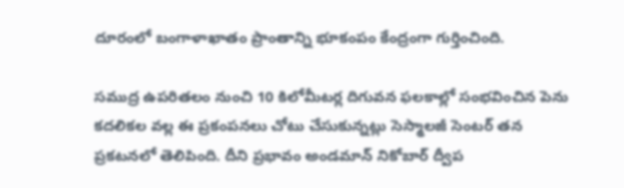దూరంలో బంగాళాఖాతం ప్రాంతాన్ని భూకంపం కేంద్రంగా గుర్తించింది.

సముద్ర ఉపరితలం నుంచి 10 కిలోమీటర్ల దిగువన ఫలకాల్లో సంభవించిన పెను కదలికల వల్ల ఈ ప్రకంపనలు చోటు చేసుకున్నట్లు సెస్మాలజీ సెంటర్ తన ప్రకటనలో తెలిపింది. దీని ప్రభావం అండమాన్ నికోబార్ ద్వీప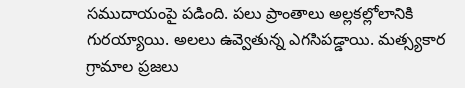సముదాయంపై పడింది. పలు ప్రాంతాలు అల్లకల్లోలానికి గురయ్యాయి. అలలు ఉవ్వెతున్న ఎగసిపడ్డాయి. మత్స్యకార గ్రామాల ప్రజలు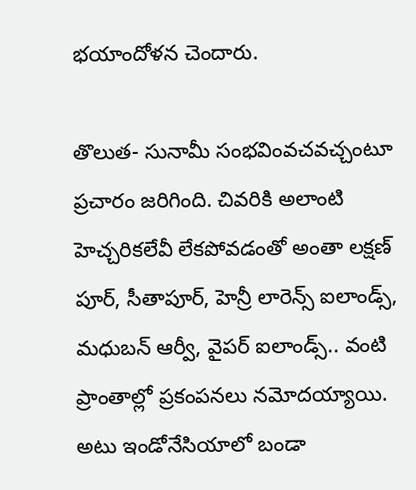భయాందోళన చెందారు.

తొలుత- సునామీ సంభవింవచవచ్చంటూ ప్రచారం జరిగింది. చివరికి అలాంటి హెచ్చరికలేవీ లేకపోవడంతో అంతా లక్షణ్ పూర్, సీతాపూర్, హెన్రీ లారెన్స్ ఐలాండ్స్, మధుబన్ ఆర్వీ, వైపర్ ఐలాండ్స్.. వంటి ప్రాంతాల్లో ప్రకంపనలు నమోదయ్యాయి. అటు ఇండోనేసియాలో బండా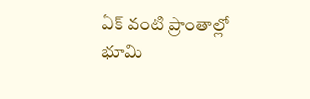ఏక్ వంటి ప్రాంతాల్లో భూమి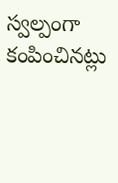స్వల్పంగా కంపించినట్లు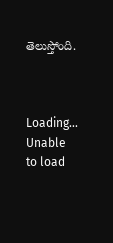తెలుస్తోంది.



Loading...
Unable to load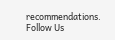recommendations.
Follow Us